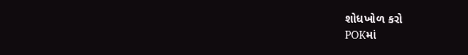શોધખોળ કરો
POKમાં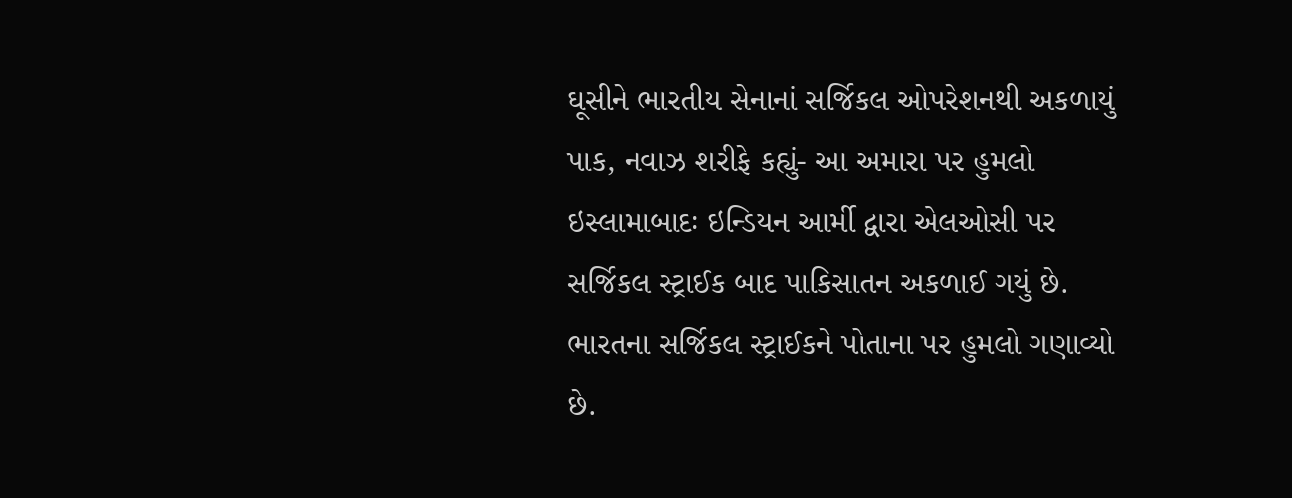ઘૂસીને ભારતીય સેનાનાં સર્જિકલ ઓપરેશનથી અકળાયું પાક, નવાઝ શરીફે કહ્યું- આ અમારા પર હુમલો
ઇસ્લામાબાદઃ ઇન્ડિયન આર્મી દ્વારા એલઓસી પર સર્જિકલ સ્ટ્રાઈક બાદ પાકિસાતન અકળાઈ ગયું છે. ભારતના સર્જિકલ સ્ટ્રાઈકને પોતાના પર હુમલો ગણાવ્યો છે.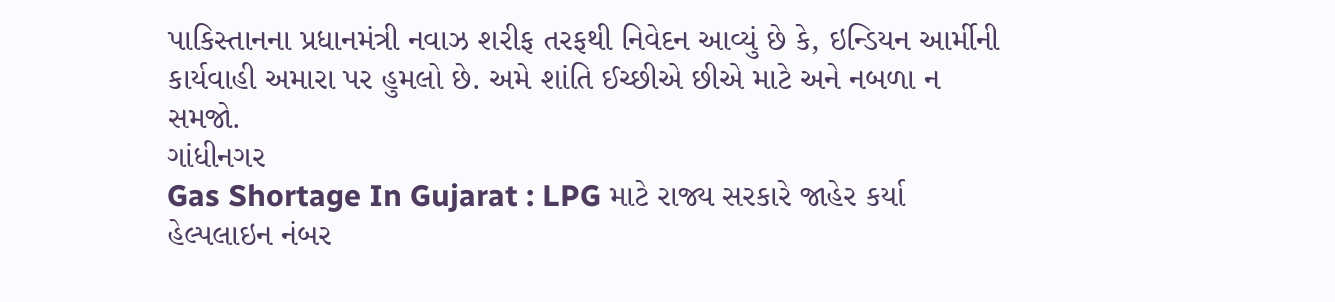પાકિસ્તાનના પ્રધાનમંત્રી નવાઝ શરીફ તરફથી નિવેદન આવ્યું છે કે, ઇન્ડિયન આર્મીની કાર્યવાહી અમારા પર હુમલો છે. અમે શાંતિ ઈચ્છીએ છીએ માટે અને નબળા ન સમજો.
ગાંધીનગર
Gas Shortage In Gujarat : LPG માટે રાજ્ય સરકારે જાહેર કર્યા હેલ્પલાઇન નંબર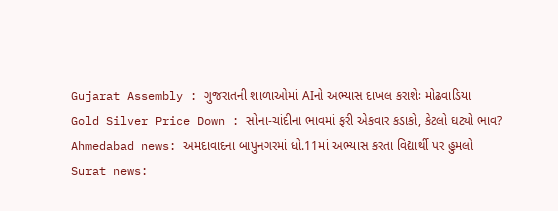Gujarat Assembly : ગુજરાતની શાળાઓમાં AIનો અભ્યાસ દાખલ કરાશેઃ મોઢવાડિયા
Gold Silver Price Down : સોના-ચાંદીના ભાવમાં ફરી એકવાર કડાકો, કેટલો ઘટ્યો ભાવ?
Ahmedabad news: અમદાવાદના બાપુનગરમાં ધો.11માં અભ્યાસ કરતા વિદ્યાર્થી પર હુમલો
Surat news: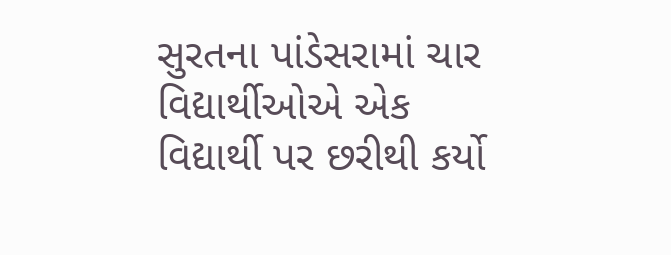સુરતના પાંડેસરામાં ચાર વિદ્યાર્થીઓએ એક વિદ્યાર્થી પર છરીથી કર્યો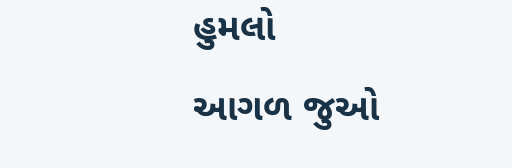હુમલો
આગળ જુઓ